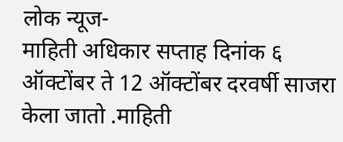लोक न्यूज-
माहिती अधिकार सप्ताह दिनांक ६ ऑक्टोंबर ते 12 ऑक्टोंबर दरवर्षी साजरा केला जातो .माहिती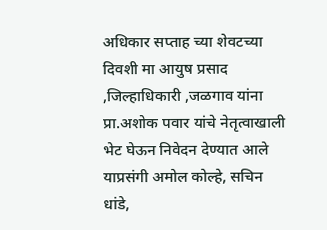अधिकार सप्ताह च्या शेवटच्या दिवशी मा आयुष प्रसाद ,जिल्हाधिकारी ,जळगाव यांना प्रा.अशोक पवार यांचे नेतृत्वाखाली भेट घेऊन निवेदन देण्यात आले याप्रसंगी अमोल कोल्हे, सचिन धांडे,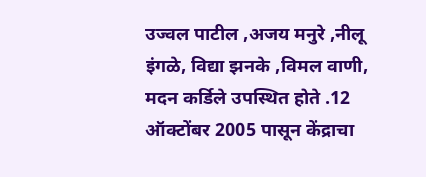उज्वल पाटील ,अजय मनुरे ,नीलू इंगळे, विद्या झनके ,विमल वाणी, मदन कर्डिले उपस्थित होते .12 ऑक्टोंबर 2005 पासून केंद्राचा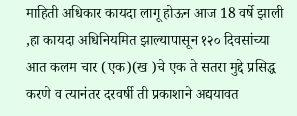माहिती अधिकार कायदा लागू होऊन आज 18 वर्षे झाली ,हा कायदा अधिनियमित झाल्यापासून १२० दिवसांच्या आत कलम चार (एक)(ख )चे एक ते सतरा मुद्दे प्रसिद्ध करणे व त्यानंतर दरवर्षी ती प्रकाशाने अद्ययावत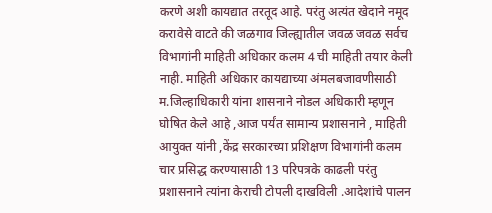करणे अशी कायद्यात तरतूद आहे. परंतु अत्यंत खेदाने नमूद करावेसे वाटते की जळगाव जिल्ह्यातील जवळ जवळ सर्वच विभागांनी माहिती अधिकार कलम 4 ची माहिती तयार केली नाही. माहिती अधिकार कायद्याच्या अंमलबजावणीसाठी म.जिल्हाधिकारी यांना शासनाने नोडल अधिकारी म्हणून घोषित केले आहे ,आज पर्यंत सामान्य प्रशासनाने , माहिती आयुक्त यांनी ,केंद्र सरकारच्या प्रशिक्षण विभागांनी कलम चार प्रसिद्ध करण्यासाठी 13 परिपत्रके काढली परंतु प्रशासनाने त्यांना केराची टोपली दाखविली .आदेशांचे पालन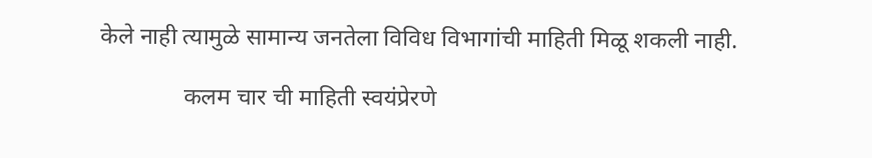केले नाही त्यामुळे सामान्य जनतेला विविध विभागांची माहिती मिळू शकली नाही.

              कलम चार ची माहिती स्वयंप्रेरणे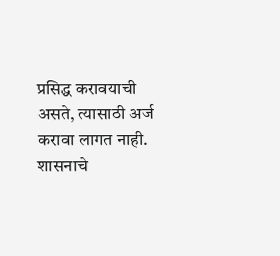प्रसिद्ध करावयाची असते, त्यासाठी अर्ज करावा लागत नाही. शासनाचे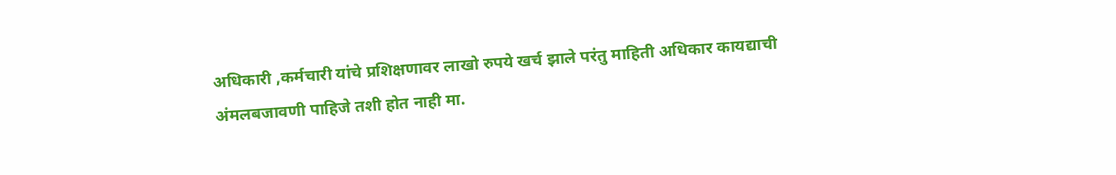अधिकारी ,कर्मचारी यांचे प्रशिक्षणावर लाखो रुपये खर्च झाले परंतु माहिती अधिकार कायद्याची अंमलबजावणी पाहिजे तशी होत नाही मा.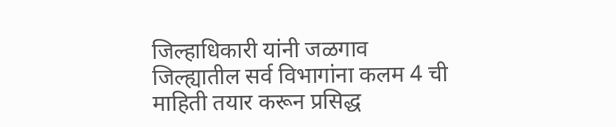जिल्हाधिकारी यांनी जळगाव जिल्ह्यातील सर्व विभागांना कलम 4 ची माहिती तयार करून प्रसिद्ध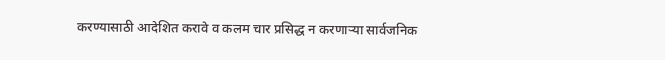करण्यासाठी आदेशित करावे व कलम चार प्रसिद्ध न करणाऱ्या सार्वजनिक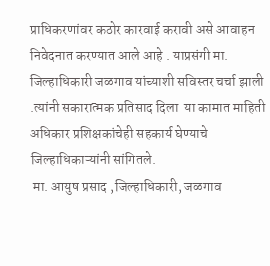प्राधिकरणांवर कठोर कारवाई करावी असे आवाहन निवेदनात करण्यात आले आहे . याप्रसंगी मा. जिल्हाधिकारी जळगाव यांच्याशी सविस्तर चर्चा झाली .त्यांनी सकारात्मक प्रतिसाद दिला  या कामात माहिती अधिकार प्रशिक्षकांचेही सहकार्य घेण्याचे जिल्हाधिकाऱ्यांनी सांगितले.
 मा. आयुष प्रसाद ,जिल्हाधिकारी, जळगाव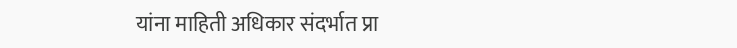यांना माहिती अधिकार संदर्भात प्रा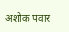अशोक पवार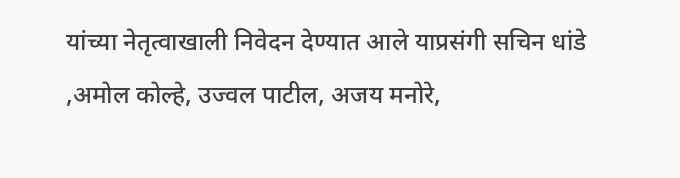यांच्या नेतृत्वाखाली निवेदन देण्यात आले याप्रसंगी सचिन धांडे ,अमोल कोल्हे, उज्वल पाटील, अजय मनोरे,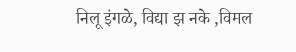निलू इंगळे, विद्या झ नके ,विमल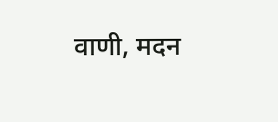वाणी, मदन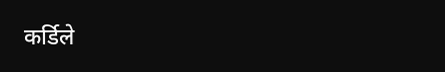कर्डिले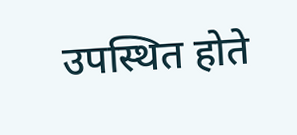उपस्थित होते